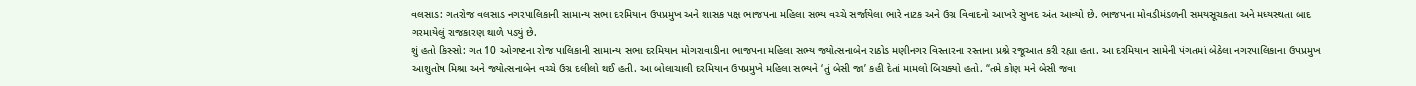વલસાડ: ગતરોજ વલસાડ નગરપાલિકાની સામાન્ય સભા દરમિયાન ઉપપ્રમુખ અને શાસક પક્ષ ભાજપના મહિલા સભ્ય વચ્ચે સર્જાયેલા ભારે નાટક અને ઉગ્ર વિવાદનો આખરે સુખદ અંત આવ્યો છે. ભાજપના મોવડીમંડળની સમયસૂચકતા અને મધ્યસ્થતા બાદ ગરમાયેલું રાજકારણ થાળે પડ્યું છે.
શું હતો કિસ્સો: ગત 10 ઓગષ્ટના રોજ પાલિકાની સામાન્ય સભા દરમિયાન મોગરાવાડીના ભાજપના મહિલા સભ્ય જ્યોત્સનાબેન રાઠોડ મણીનગર વિસ્તારના રસ્તાના પ્રશ્ને રજૂઆત કરી રહ્યા હતા. આ દરમિયાન સામેની પંગતમાં બેઠેલા નગરપાલિકાના ઉપપ્રમુખ આશુતોષ મિશ્રા અને જ્યોત્સનાબેન વચ્ચે ઉગ્ર દલીલો થઈ હતી. આ બોલાચાલી દરમિયાન ઉપપ્રમુખે મહિલા સભ્યને ‘તું બેસી જા’ કહી દેતાં મામલો બિચક્યો હતો. “તમે કોણ મને બેસી જવા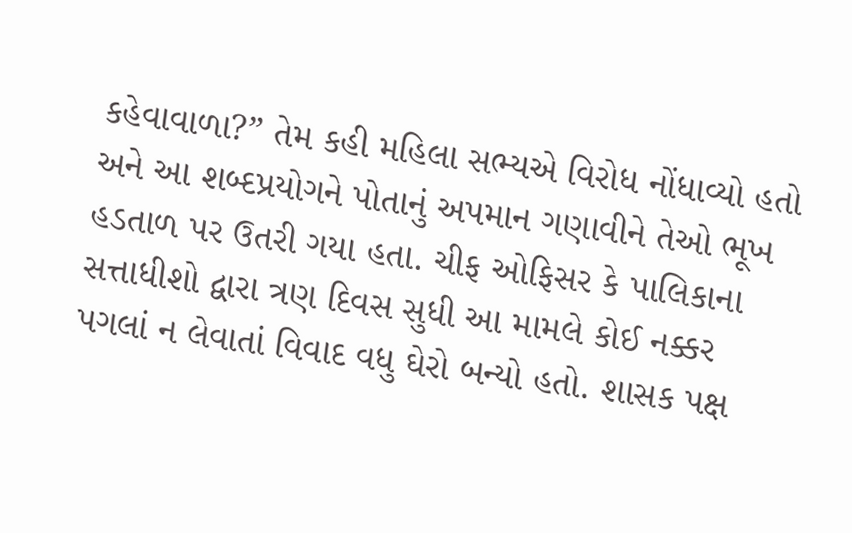કહેવાવાળા?” તેમ કહી મહિલા સભ્યએ વિરોધ નોંધાવ્યો હતો અને આ શબ્દપ્રયોગને પોતાનું અપમાન ગણાવીને તેઓ ભૂખ હડતાળ પર ઉતરી ગયા હતા. ચીફ ઓફિસર કે પાલિકાના સત્તાધીશો દ્વારા ત્રણ દિવસ સુધી આ મામલે કોઈ નક્કર પગલાં ન લેવાતાં વિવાદ વધુ ઘેરો બન્યો હતો. શાસક પક્ષ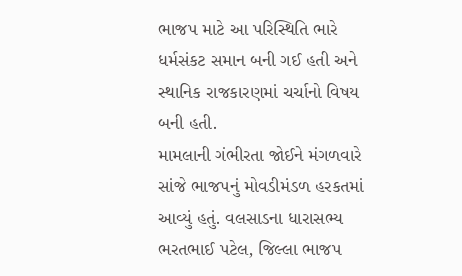ભાજપ માટે આ પરિસ્થિતિ ભારે ધર્મસંકટ સમાન બની ગઈ હતી અને સ્થાનિક રાજકારણમાં ચર્ચાનો વિષય બની હતી.
મામલાની ગંભીરતા જોઈને મંગળવારે સાંજે ભાજપનું મોવડીમંડળ હરકતમાં આવ્યું હતું. વલસાડના ધારાસભ્ય ભરતભાઈ પટેલ, જિલ્લા ભાજપ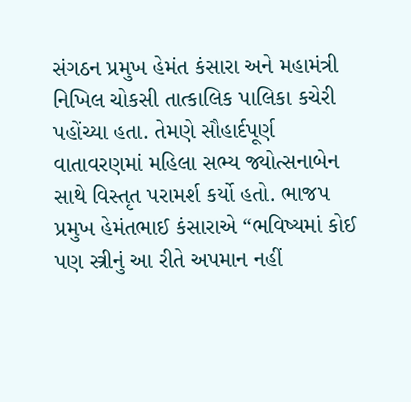સંગઠન પ્રમુખ હેમંત કંસારા અને મહામંત્રી નિખિલ ચોકસી તાત્કાલિક પાલિકા કચેરી પહોંચ્યા હતા. તેમણે સૌહાર્દપૂર્ણ વાતાવરણમાં મહિલા સભ્ય જ્યોત્સનાબેન સાથે વિસ્તૃત પરામર્શ કર્યો હતો. ભાજપ પ્રમુખ હેમંતભાઈ કંસારાએ “ભવિષ્યમાં કોઈ પણ સ્ત્રીનું આ રીતે અપમાન નહીં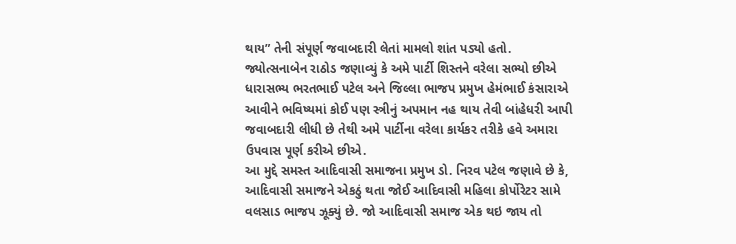થાય” તેની સંપૂર્ણ જવાબદારી લેતાં મામલો શાંત પડ્યો હતો.
જ્યોત્સનાબેન રાઠોડ જણાવ્યું કે અમે પાર્ટી શિસ્તને વરેલા સભ્યો છીએ ધારાસભ્ય ભરતભાઈ પટેલ અને જિલ્લા ભાજપ પ્રમુખ હેમંભાઈ કંસારાએ આવીને ભવિષ્યમાં કોઈ પણ સ્ત્રીનું અપમાન નહ થાય તેવી બાંહેધરી આપી જવાબદારી લીધી છે તેથી અમે પાર્ટીના વરેલા કાર્યકર તરીકે હવે અમારા ઉપવાસ પૂર્ણ કરીએ છીએ.
આ મુદ્દે સમસ્ત આદિવાસી સમાજના પ્રમુખ ડો. નિરવ પટેલ જણાવે છે કે, આદિવાસી સમાજને એકઠું થતા જોઈ આદિવાસી મહિલા કોર્પોરેટર સામે વલસાડ ભાજપ ઝૂક્યું છે. જો આદિવાસી સમાજ એક થઇ જાય તો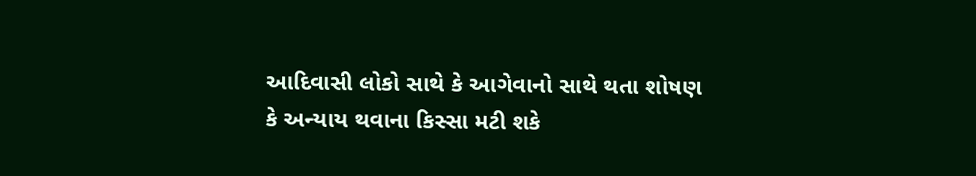આદિવાસી લોકો સાથે કે આગેવાનો સાથે થતા શોષણ કે અન્યાય થવાના કિસ્સા મટી શકે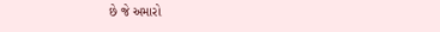છે જે અમારો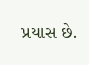પ્રયાસ છે.